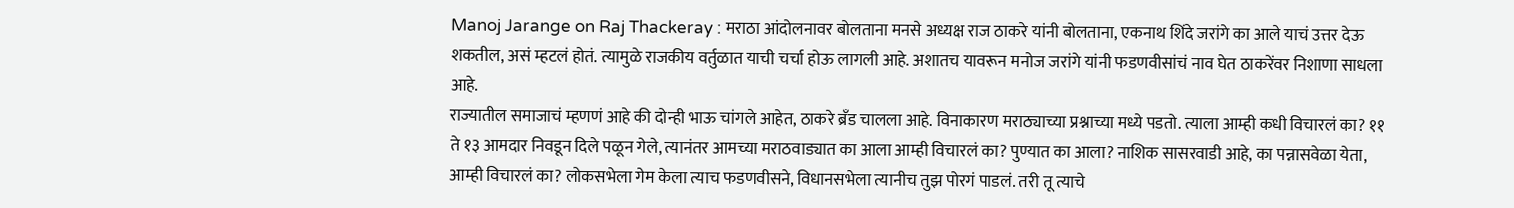Manoj Jarange on Raj Thackeray : मराठा आंदोलनावर बोलताना मनसे अध्यक्ष राज ठाकरे यांनी बोलताना, एकनाथ शिंदे जरांगे का आले याचं उत्तर देऊ शकतील, असं म्हटलं होतं. त्यामुळे राजकीय वर्तुळात याची चर्चा होऊ लागली आहे. अशातच यावरून मनोज जरांगे यांनी फडणवीसांचं नाव घेत ठाकरेंवर निशाणा साधला आहे.
राज्यातील समाजाचं म्हणणं आहे की दोन्ही भाऊ चांगले आहेत, ठाकरे ब्रँड चालला आहे. विनाकारण मराठ्याच्या प्रश्नाच्या मध्ये पडतो. त्याला आम्ही कधी विचारलं का? ११ ते १३ आमदार निवडून दिले पळून गेले, त्यानंतर आमच्या मराठवाड्यात का आला आम्ही विचारलं का? पुण्यात का आला? नाशिक सासरवाडी आहे, का पन्नासवेळा येता, आम्ही विचारलं का? लोकसभेला गेम केला त्याच फडणवीसने, विधानसभेला त्यानीच तुझ पोरगं पाडलं. तरी तू त्याचे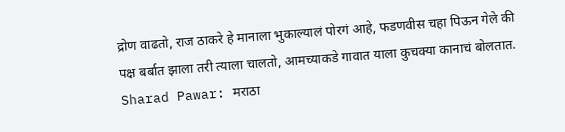द्रोण वाढतो, राज ठाकरे हे मानाला भुकाल्यालं पोरगं आहे, फडणवीस चहा पिऊन गेले की पक्ष बर्बात झाला तरी त्याला चालतो, आमच्याकडे गावात याला कुचक्या कानाचं बोलतात.
Sharad Pawar: मराठा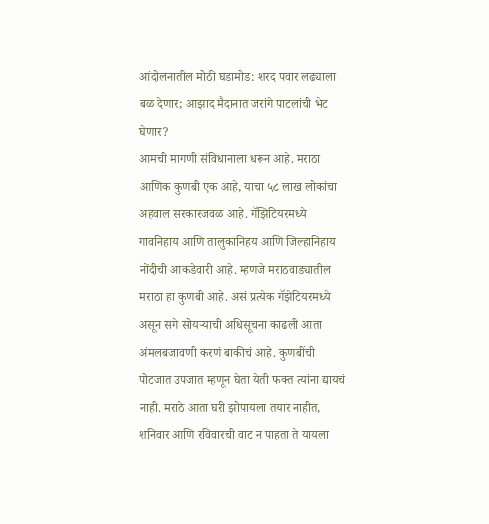आंदोलनातील मोठी घडामोड: शरद पवार लढ्याला बळ देणार; आझाद मैदानात जरांगे पाटलांची भेट घेणार?
आमची मागणी संविधानाला धरून आहे. मराठा आणिक कुणबी एक आहे, याचा ५८ लाख लोकांचा अहवाल सरकारजवळ आहे. गॅझिटियरमध्ये गावनिहाय आणि तालुकानिहय आणि जिल्हानिहाय नोंदीची आकडेवारी आहे. म्हणजे मराठवाड्यातील मराठा हा कुणबी आहे. असं प्रत्येक गॅझेटियरमध्ये असून सगे सोयऱ्याची अधिसूचना काढली आता अंमलबजावणी करणं बाकीचं आहे. कुणबींची पोटजात उपजात म्हणून घेता येती फक्त त्यांना द्यायचं नाही. मराठे आता घरी झोपायला तयार नाहीत, शनिवार आणि रविवारची वाट न पाहता ते यायला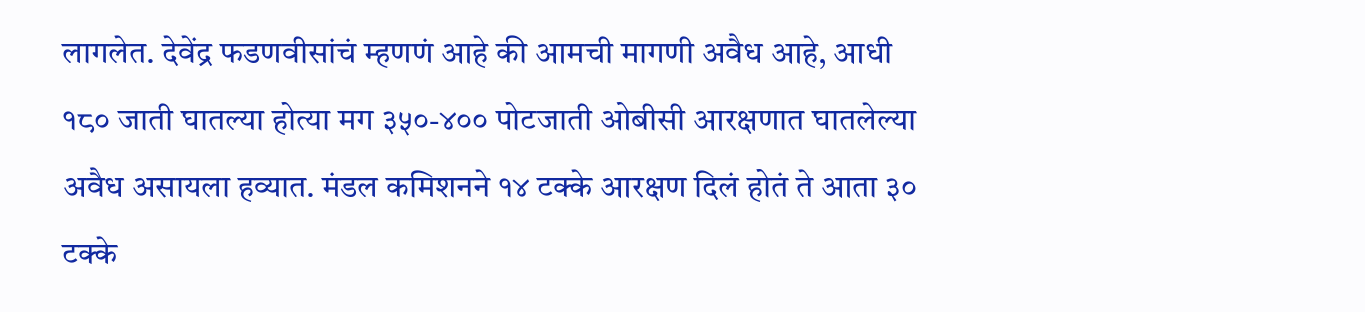लागलेत. देवेंद्र फडणवीसांचं म्हणणं आहे की आमची मागणी अवैध आहे, आधी १८० जाती घातल्या होत्या मग ३५०-४०० पोटजाती ओबीसी आरक्षणात घातलेल्या अवैध असायला हव्यात. मंडल कमिशनने १४ टक्के आरक्षण दिलं होतं ते आता ३० टक्के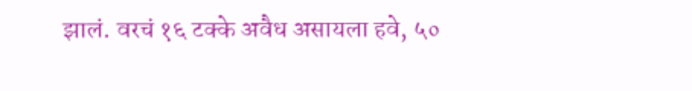झालं. वरचं १६ टक्के अवैध असायला हवे, ५०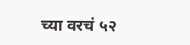च्या वरचं ५२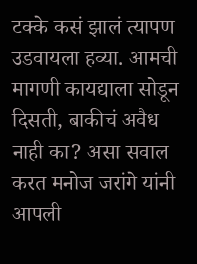टक्के कसं झालं त्यापण उडवायला हव्या. आमची मागणी कायद्याला सोडून दिसती, बाकीचं अवैध नाही का? असा सवाल करत मनोज जरांगे यांनी आपली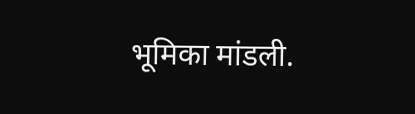भूमिका मांडली.